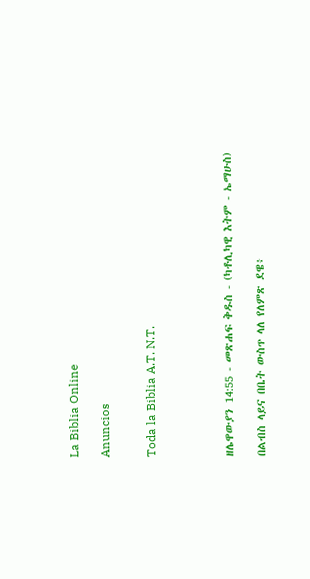La Biblia Online

Anuncios


Toda la Biblia A.T. N.T.




ዘሌዋውያን 14:55 - መጽሐፍ ቅዱስ - (ካቶሊካዊ እትም - ኤማሁስ)

በልብስ ላይና በቤት ውስጥ ላለ የለምጽ ደዌ፥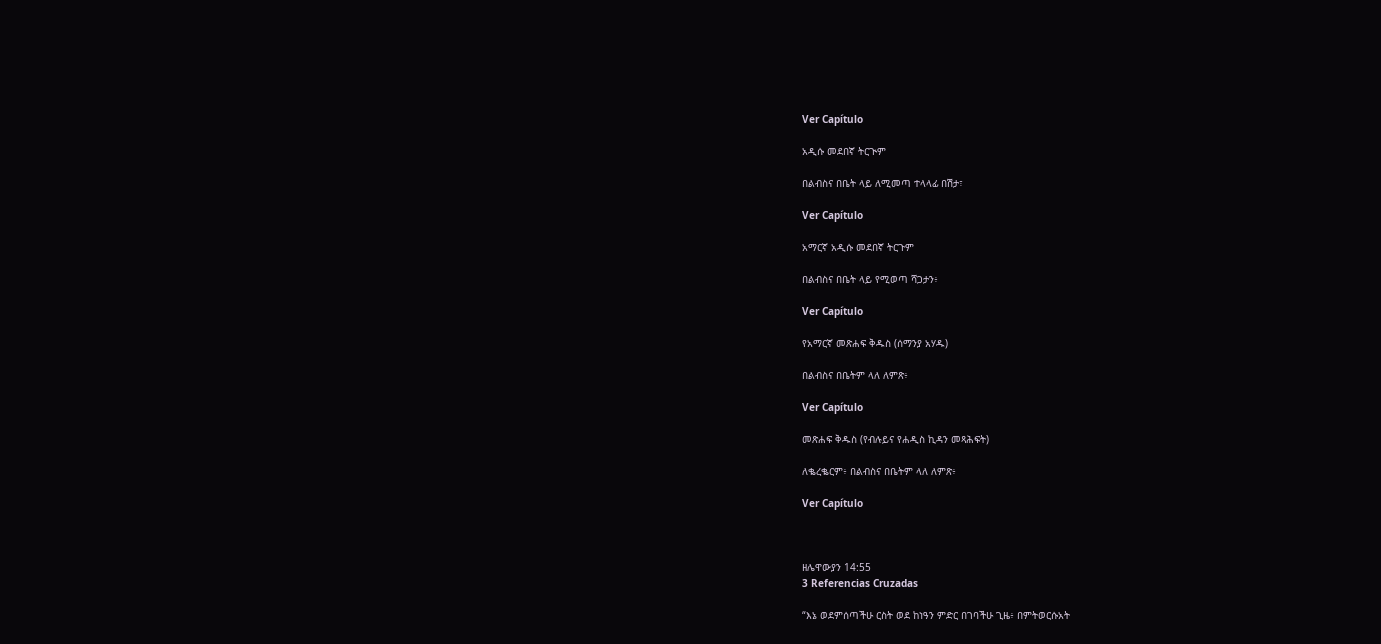Ver Capítulo

አዲሱ መደበኛ ትርጒም

በልብስና በቤት ላይ ለሚመጣ ተላላፊ በሽታ፣

Ver Capítulo

አማርኛ አዲሱ መደበኛ ትርጉም

በልብስና በቤት ላይ የሚወጣ ሻጋታን፥

Ver Capítulo

የአማርኛ መጽሐፍ ቅዱስ (ሰማንያ አሃዱ)

በልብስና በቤትም ላለ ለምጽ፥

Ver Capítulo

መጽሐፍ ቅዱስ (የብሉይና የሐዲስ ኪዳን መጻሕፍት)

ለቈረቈርም፥ በልብስና በቤትም ላለ ለምጽ፥

Ver Capítulo



ዘሌዋውያን 14:55
3 Referencias Cruzadas

“እኔ ወደምሰጣችሁ ርስት ወደ ከነዓን ምድር በገባችሁ ጊዜ፥ በምትወርሱአት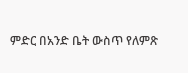ምድር በአንድ ቤት ውስጥ የለምጽ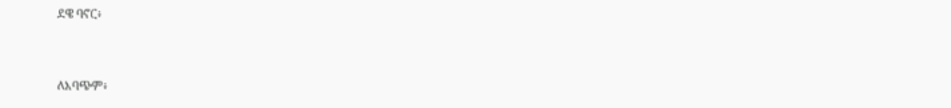ደዌ ባኖር፥


ለእባጭም፥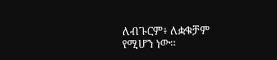ለብጉርም፥ ለቋቁቻም የሚሆን ነው።